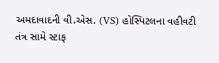અમદાવાદની વી.એસ. (VS) હોસ્પિટલના વહીવટી તંત્ર સામે સ્ટાફ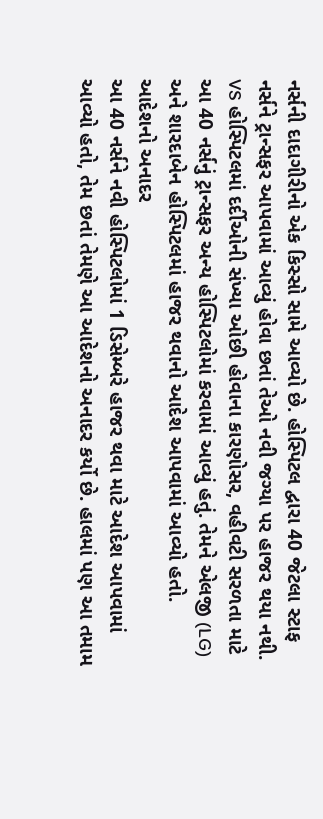નર્સની દાદાગીરીનો એક કિસ્સો સામે આવ્યો છે. હોસ્પિટલ દ્વારા 40 જેટલા સ્ટાફ નર્સને ટ્રાન્સફર આપવામાં આવ્યું હોવા છતાં તેઓ નવી જગ્યા પર હાજર થયા નથી. VS હોસ્પિટલમાં દર્દીઓની સંખ્યા ઓછી હોવાના કારણોસર, વહીવટી સરળતા માટે આ 40 નર્સનું ટ્રાન્સફર અન્ય હોસ્પિટલોમાં કરવામાં આવ્યું હતું. તેમને એલજી (LG) અને શારદાબેન હોસ્પિટલમાં હાજર થવાનો આદેશ આપવામાં આવ્યો હતો.
આદેશનો અનાદર
આ 40 નર્સને નવી હોસ્પિટલોમાં 1 ડિસેમ્બરે હાજર થવા માટે આદેશ આપવામાં આવ્યો હતો, તેમ છતાં તેમણે આ આદેશનો અનાદર કર્યો છે. હાલમાં પણ આ તમામ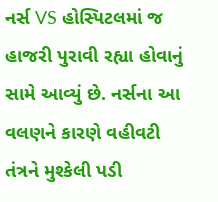નર્સ VS હોસ્પિટલમાં જ હાજરી પુરાવી રહ્યા હોવાનું સામે આવ્યું છે. નર્સના આ વલણને કારણે વહીવટી તંત્રને મુશ્કેલી પડી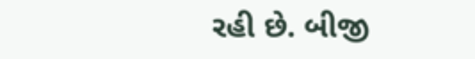રહી છે. બીજી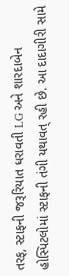તરફ, સ્ટાફની જરૂરિયાત ધરાવતી LG અને શારદાબેન હોસ્પિટલોમાં સ્ટાફની તંગી યથાવત્ રહી છે. આ દાદાગીરી સામે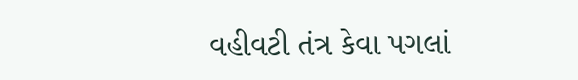વહીવટી તંત્ર કેવા પગલાં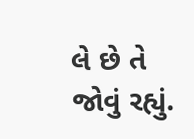લે છે તે જોવું રહ્યું.